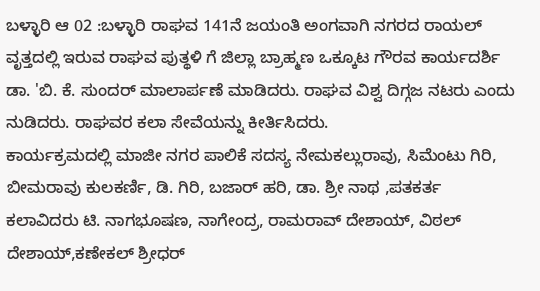ಬಳ್ಳಾರಿ ಆ 02 :ಬಳ್ಳಾರಿ ರಾಘವ 141ನೆ ಜಯಂತಿ ಅಂಗವಾಗಿ ನಗರದ ರಾಯಲ್ ವೃತ್ತದಲ್ಲಿ ಇರುವ ರಾಘವ ಪುತ್ಥಳಿ ಗೆ ಜಿಲ್ಲಾ ಬ್ರಾಹ್ಮಣ ಒಕ್ಕೂಟ ಗೌರವ ಕಾರ್ಯದರ್ಶಿ ಡಾ. 'ಬಿ. ಕೆ. ಸುಂದರ್ ಮಾಲಾರ್ಪಣೆ ಮಾಡಿದರು. ರಾಘವ ವಿಶ್ವ ದಿಗ್ಗಜ ನಟರು ಎಂದು ನುಡಿದರು. ರಾಘವರ ಕಲಾ ಸೇವೆಯನ್ನು ಕೀರ್ತಿಸಿದರು.
ಕಾರ್ಯಕ್ರಮದಲ್ಲಿ ಮಾಜೀ ನಗರ ಪಾಲಿಕೆ ಸದಸ್ಯ ನೇಮಕಲ್ಲುರಾವು, ಸಿಮೆಂಟು ಗಿರಿ, ಬೀಮರಾವು ಕುಲಕರ್ಣಿ, ಡಿ. ಗಿರಿ, ಬಜಾರ್ ಹರಿ, ಡಾ. ಶ್ರೀ ನಾಥ ,ಪತಕರ್ತ ಕಲಾವಿದರು ಟಿ. ನಾಗಭೂಷಣ, ನಾಗೇಂದ್ರ, ರಾಮರಾವ್ ದೇಶಾಯ್, ವಿಠಲ್ ದೇಶಾಯ್,ಕಣೇಕಲ್ ಶ್ರೀಧರ್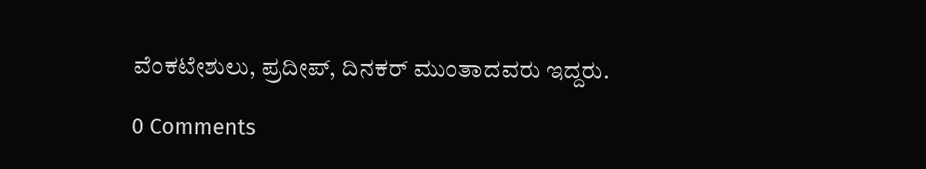ವೆಂಕಟೇಶುಲು, ಪ್ರದೀಪ್, ದಿನಕರ್ ಮುಂತಾದವರು ಇದ್ದರು.

0 Comments